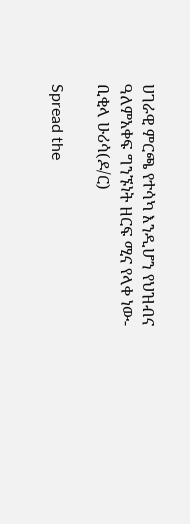ሀገራዊ ምርጫ የተሳካ እንዲሆን የህዝብና ዓለምአቀፍ ግንኙነት ዘርፍ ሚና የላቀ ነው- ቢቂላ ሁሪሳ(ዶ/ር)

Spread the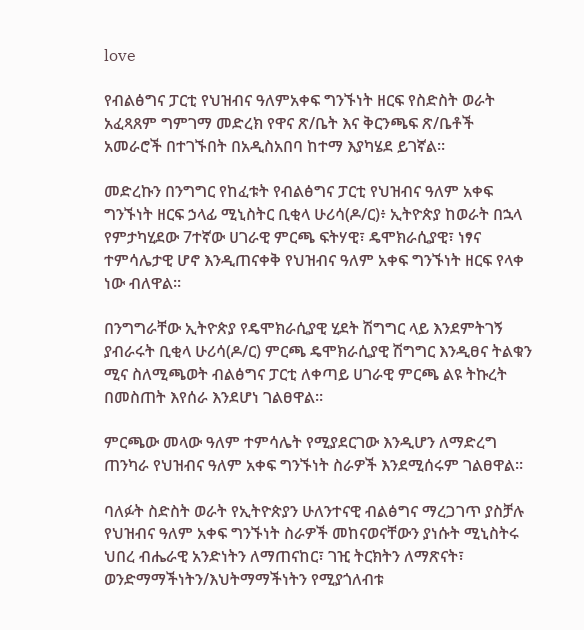love

የብልፅግና ፓርቲ የህዝብና ዓለምአቀፍ ግንኙነት ዘርፍ የስድስት ወራት አፈጻጸም ግምገማ መድረክ የዋና ጽ/ቤት እና ቅርንጫፍ ጽ/ቤቶች አመራሮች በተገኙበት በአዲስአበባ ከተማ እያካሄደ ይገኛል።

መድረኩን በንግግር የከፈቱት የብልፅግና ፓርቲ የህዝብና ዓለም አቀፍ ግንኙነት ዘርፍ ኃላፊ ሚኒስትር ቢቂላ ሁሪሳ(ዶ/ር)፥ ኢትዮጵያ ከወራት በኋላ የምታካሂደው 7ተኛው ሀገራዊ ምርጫ ፍትሃዊ፣ ዴሞክራሲያዊ፣ ነፃና ተምሳሌታዊ ሆኖ እንዲጠናቀቅ የህዝብና ዓለም አቀፍ ግንኙነት ዘርፍ የላቀ ነው ብለዋል።

በንግግራቸው ኢትዮጵያ የዴሞክራሲያዊ ሂደት ሽግግር ላይ እንደምትገኝ ያብራሩት ቢቂላ ሁሪሳ(ዶ/ር) ምርጫ ዴሞክራሲያዊ ሽግግር እንዲፀና ትልቁን ሚና ስለሚጫወት ብልፅግና ፓርቲ ለቀጣይ ሀገራዊ ምርጫ ልዩ ትኩረት በመስጠት እየሰራ እንደሆነ ገልፀዋል።

ምርጫው መላው ዓለም ተምሳሌት የሚያደርገው እንዲሆን ለማድረግ ጠንካራ የህዝብና ዓለም አቀፍ ግንኙነት ስራዎች እንደሚሰሩም ገልፀዋል።

ባለፉት ስድስት ወራት የኢትዮጵያን ሁለንተናዊ ብልፅግና ማረጋገጥ ያስቻሉ የህዝብና ዓለም አቀፍ ግንኙነት ስራዎች መከናወናቸውን ያነሱት ሚኒስትሩ ህበረ ብሔራዊ አንድነትን ለማጠናከር፣ ገዢ ትርክትን ለማጽናት፣ ወንድማማችነትን/እህትማማችነትን የሚያጎለብቱ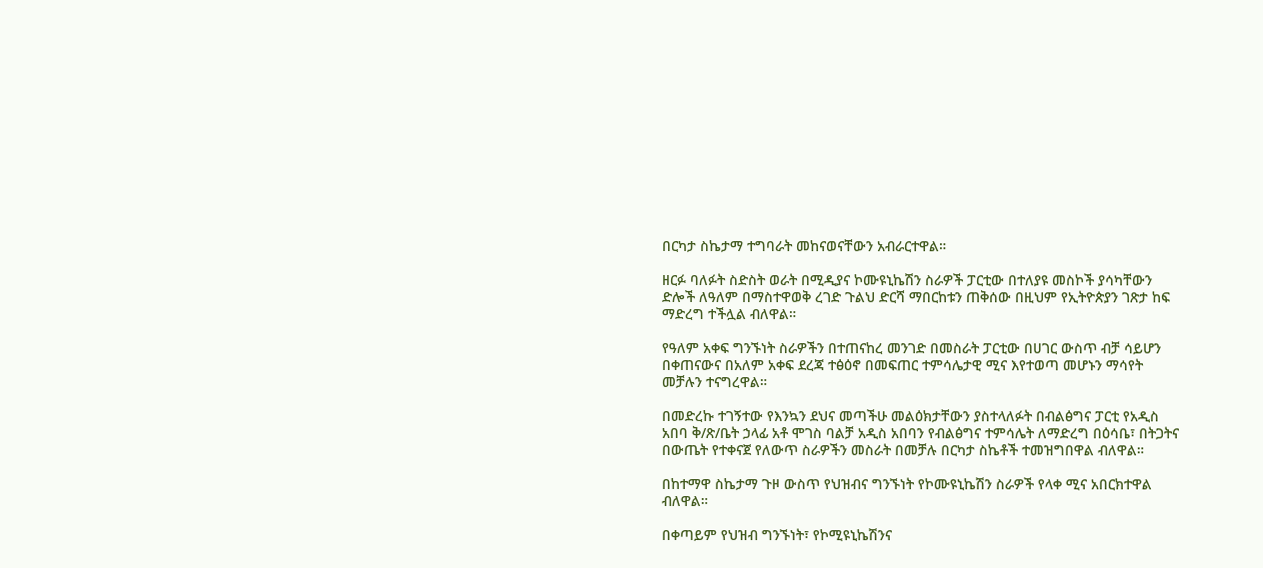በርካታ ስኬታማ ተግባራት መከናወናቸውን አብራርተዋል።

ዘርፉ ባለፉት ስድስት ወራት በሚዲያና ኮሙዩኒኬሽን ስራዎች ፓርቲው በተለያዩ መስኮች ያሳካቸውን ድሎች ለዓለም በማስተዋወቅ ረገድ ጉልህ ድርሻ ማበርከቱን ጠቅሰው በዚህም የኢትዮጵያን ገጽታ ከፍ ማድረግ ተችሏል ብለዋል።

የዓለም አቀፍ ግንኙነት ስራዎችን በተጠናከረ መንገድ በመስራት ፓርቲው በሀገር ውስጥ ብቻ ሳይሆን በቀጠናውና በአለም አቀፍ ደረጃ ተፅዕኖ በመፍጠር ተምሳሌታዊ ሚና እየተወጣ መሆኑን ማሳየት መቻሉን ተናግረዋል።

በመድረኩ ተገኝተው የእንኳን ደህና መጣችሁ መልዕክታቸውን ያስተላለፉት በብልፅግና ፓርቲ የአዲስ አበባ ቅ/ጽ/ቤት ኃላፊ አቶ ሞገስ ባልቻ አዲስ አበባን የብልፅግና ተምሳሌት ለማድረግ በዕሳቤ፣ በትጋትና በውጤት የተቀናጀ የለውጥ ስራዎችን መስራት በመቻሉ በርካታ ስኬቶች ተመዝግበዋል ብለዋል።

በከተማዋ ስኬታማ ጉዞ ውስጥ የህዝብና ግንኙነት የኮሙዩኒኬሽን ስራዎች የላቀ ሚና አበርክተዋል ብለዋል።

በቀጣይም የህዝብ ግንኙነት፣ የኮሚዩኒኬሽንና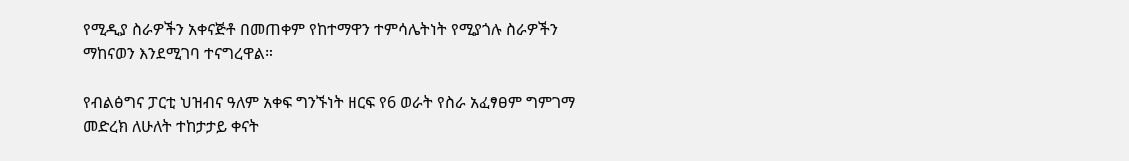የሚዲያ ስራዎችን አቀናጅቶ በመጠቀም የከተማዋን ተምሳሌትነት የሚያጎሉ ስራዎችን ማከናወን እንደሚገባ ተናግረዋል።

የብልፅግና ፓርቲ ህዝብና ዓለም አቀፍ ግንኙነት ዘርፍ የ6 ወራት የስራ አፈፃፀም ግምገማ መድረክ ለሁለት ተከታታይ ቀናት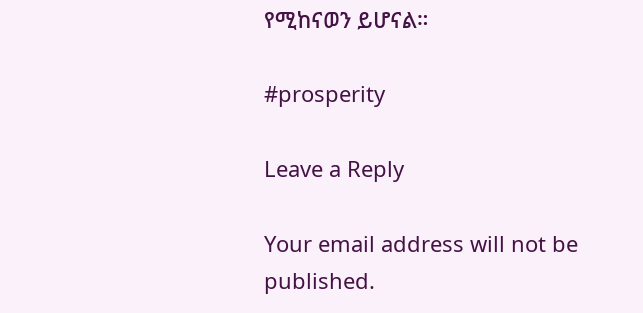የሚከናወን ይሆናል።

#prosperity

Leave a Reply

Your email address will not be published.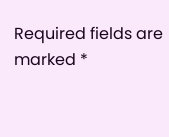Required fields are marked *